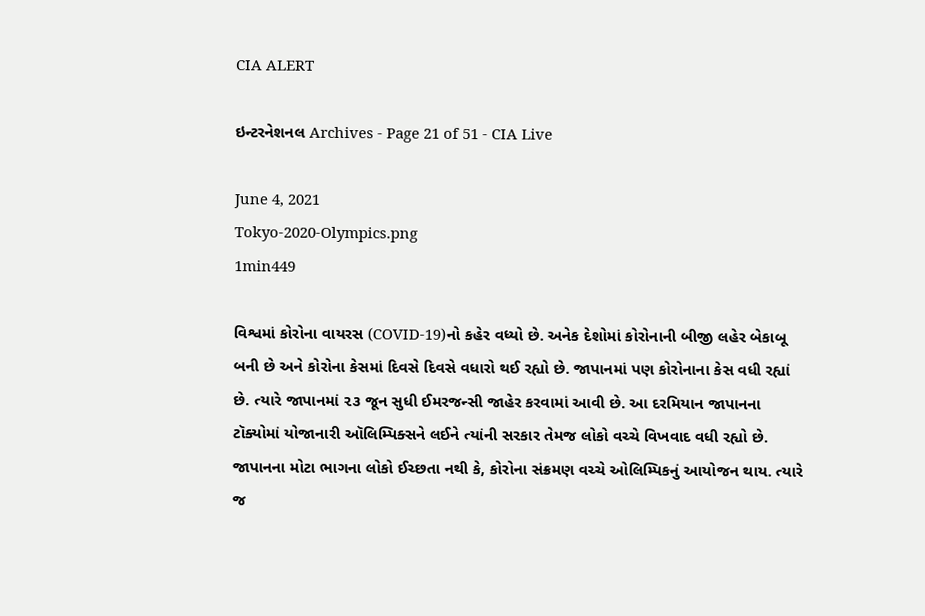CIA ALERT

ઇન્ટરનેશનલ Archives - Page 21 of 51 - CIA Live

June 4, 2021
Tokyo-2020-Olympics.png
1min449

વિશ્વમાં કોરોના વાયરસ (COVID-19)નો કહેર વધ્યો છે. અનેક દેશોમાં કોરોનાની બીજી લહેર બેકાબૂ બની છે અને કોરોના કેસમાં દિવસે દિવસે વધારો થઈ રહ્યો છે. જાપાનમાં પણ કોરોનાના કેસ વધી રહ્યાં છે. ત્યારે જાપાનમાં ૨૩ જૂન સુધી ઈમરજન્સી જાહેર કરવામાં આવી છે. આ દરમિયાન જાપાનના ટૉક્યોમાં યોજાનારી ઑલિમ્પિક્સને લઈને ત્યાંની સરકાર તેમજ લોકો વચ્ચે વિખવાદ વધી રહ્યો છે. જાપાનના મોટા ભાગના લોકો ઈચ્છતા નથી કે, કોરોના સંક્રમણ વચ્ચે ઓલિમ્પિકનું આયોજન થાય. ત્યારે જ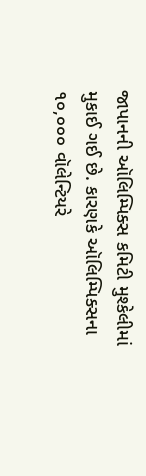જાપાનની ઑલિમ્પિક્સ કમિટી મુશ્કેલીમાં મુકાઈ ગઈ છે. કારણકે ઑલિમ્પિક્સના ૧૦,૦૦૦ વૉલેન્ટિયરે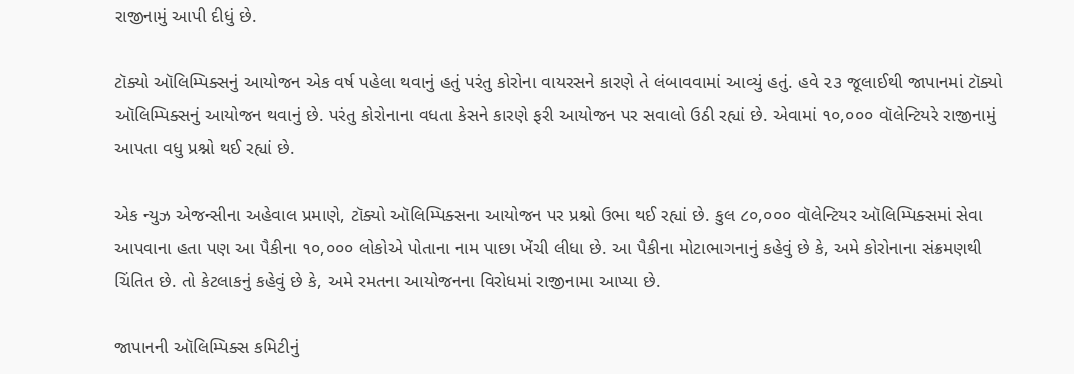રાજીનામું આપી દીધું છે.

ટૉક્યો ઑલિમ્પિક્સનું આયોજન એક વર્ષ પહેલા થવાનું હતું પરંતુ કોરોના વાયરસને કારણે તે લંબાવવામાં આવ્યું હતું. હવે ૨૩ જૂલાઈથી જાપાનમાં ટૉક્યો ઑલિમ્પિક્સનું આયોજન થવાનું છે. પરંતુ કોરોનાના વધતા કેસને કારણે ફરી આયોજન પર સવાલો ઉઠી રહ્યાં છે. એવામાં ૧૦,૦૦૦ વૉલેન્ટિયરે રાજીનામું આપતા વધુ પ્રશ્નો થઈ રહ્યાં છે.

એક ન્યુઝ એજન્સીના અહેવાલ પ્રમાણે, ટૉક્યો ઑલિમ્પિક્સના આયોજન પર પ્રશ્નો ઉભા થઈ રહ્યાં છે. કુલ ૮૦,૦૦૦ વૉલેન્ટિયર ઑલિમ્પિક્સમાં સેવા આપવાના હતા પણ આ પૈકીના ૧૦,૦૦૦ લોકોએ પોતાના નામ પાછા ખેંચી લીધા છે. આ પૈકીના મોટાભાગનાનું કહેવું છે કે, અમે કોરોનાના સંક્રમણથી ચિંતિત છે. તો કેટલાકનું કહેવું છે કે, અમે રમતના આયોજનના વિરોધમાં રાજીનામા આપ્યા છે.

જાપાનની ઑલિમ્પિક્સ કમિટીનું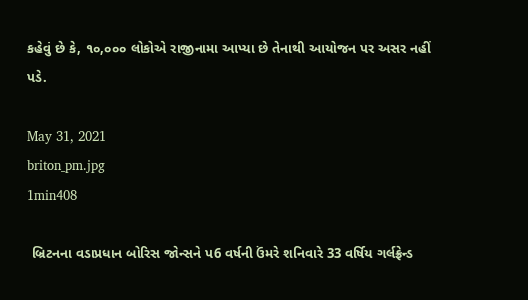કહેવું છે કે, ૧૦,૦૦૦ લોકોએ રાજીનામા આપ્યા છે તેનાથી આયોજન પર અસર નહીં પડે.

May 31, 2021
briton_pm.jpg
1min408

 બ્રિટનના વડાપ્રધાન બોરિસ જોન્સને પ6 વર્ષની ઉંમરે શનિવારે 33 વર્ષિય ગર્લફ્રેન્ડ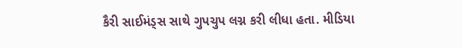કૈરી સાઈમંડ્સ સાથે ગુપચુપ લગ્ન કરી લીધા હતા. મીડિયા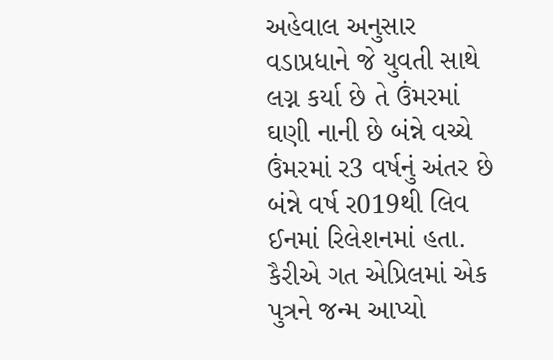અહેવાલ અનુસાર વડાપ્રધાને જે યુવતી સાથે લગ્ન કર્યા છે તે ઉંમરમાં ઘણી નાની છે બંન્ને વચ્ચે ઉંમરમાં ર3 વર્ષનું અંતર છે બંન્ને વર્ષ ર019થી લિવ ઈનમાં રિલેશનમાં હતા. કૈરીએ ગત એપ્રિલમાં એક પુત્રને જન્મ આપ્યો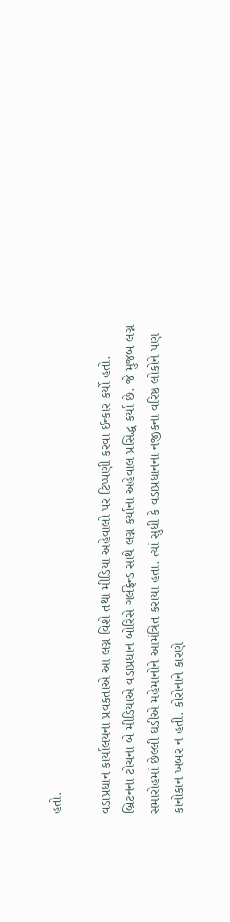હતો.

વડાપ્રધાન કાર્યાલયના પ્રવકતાએ આ લગ્ન વિશે તથા મીડિયા અહેવાલો પર ટિપ્પણી કરવા ઈન્કાર કર્યો હતો. બ્રિટનના ટોચના બે મીડિયાએ વડાપ્રધાન બોરિસે ગર્લફ્રેન્ડ સાથે લગ્ન કર્યાના અહેવાલ પ્રસિદ્ધ કર્યા છે. જે મુજબ લગ્ન સમારોહમાં છેલ્લી ઘડીએ મહેમાનોને આમંત્રિત કરાયા હતા. ત્યાં સુધી કે વડાપ્રધાનના નજીકના વરિષ્ઠ લોકોને પણ કાનોકાન ખબર ન હતી. કોરોનાને કારણે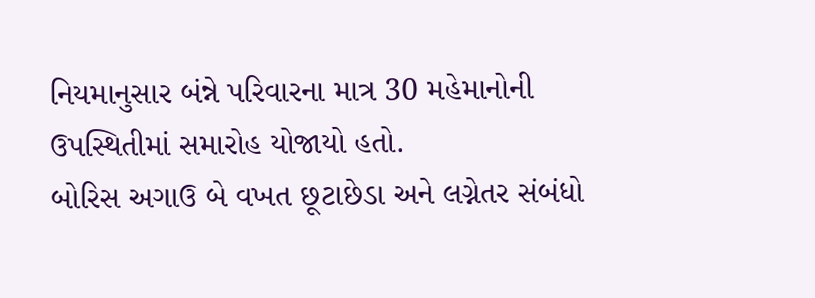નિયમાનુસાર બંન્ને પરિવારના માત્ર 30 મહેમાનોની ઉપસ્થિતીમાં સમારોહ યોજાયો હતો.
બોરિસ અગાઉ બે વખત છૂટાછેડા અને લગ્નેતર સંબંધો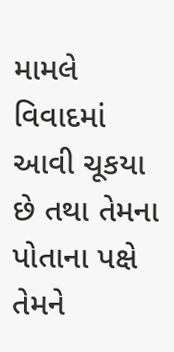મામલે વિવાદમાં આવી ચૂકયા છે તથા તેમના પોતાના પક્ષે તેમને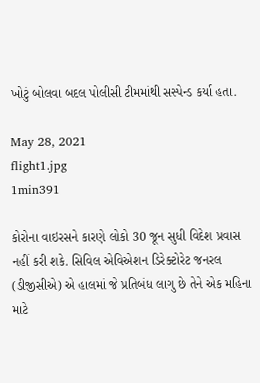ખોટું બોલવા બદલ પોલીસી ટીમમાંથી સસ્પેન્ડ કર્યા હતા.

May 28, 2021
flight1.jpg
1min391

કોરોના વાઇરસને કારણે લોકો 30 જૂન સુધી વિદેશ પ્રવાસ નહીં કરી શકે. સિવિલ એવિએશન ડિરેક્ટોરેટ જનરલ (ડીજીસીએ) એ હાલમાં જે પ્રતિબંધ લાગુ છે તેને એક મહિના માટે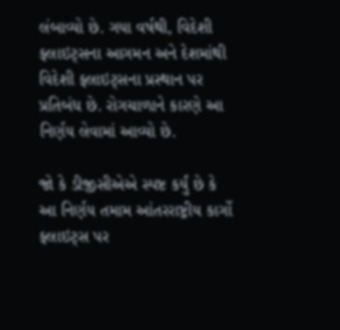લંબાવ્યો છે. ગયા વર્ષથી, વિદેશી ફ્લાઇટ્સના આગમન અને દેશમાંથી વિદેશી ફ્લાઇટ્સના પ્રસ્થાન પર પ્રતિબંધ છે. રોગચાળાને કારણે આ નિર્ણય લેવામાં આવ્યો છે.

જો કે ડીજીસીએએ સ્પષ્ટ કર્યું છે કે આ નિર્ણય તમામ આંતરરાષ્ટ્રીય કાર્ગો ફ્લાઇટ્સ પર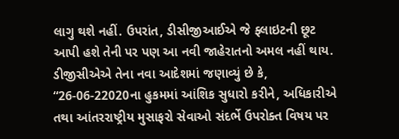લાગુ થશે નહીં. ઉપરાંત, ડીસીજીઆઈએ જે ફ્લાઇટની છૂટ આપી હશે તેની પર પણ આ નવી જાહેરાતનો અમલ નહીં થાય.  ડીજીસીએએ તેના નવા આદેશમાં જણાવ્યું છે કે, “26-06-22020ના હુકમમાં આંશિક સુધારો કરીને, અધિકારીએ તથા આંતરરાષ્ટ્રીય મુસાફરો સેવાઓ સંદર્ભે ઉપરોક્ત વિષય પર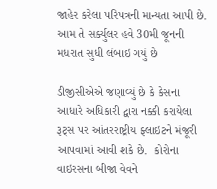જાહેર કરેલા પરિપત્રની માન્યતા આપી છે. આમ તે સર્ક્યુલર હવે 30મી જૂનની મધરાત સુધી લંબાઇ ગયું છે

ડીજીસીએએ જણાવ્યું છે કે કેસના આધારે અધિકારી દ્વારા નક્કી કરાયેલા રૂટ્સ પર આંતરરાષ્ટ્રીય ફ્લાઇટને મંજૂરી આપવામાં આવી શકે છે.  કોરોના વાઇરસના બીજા વેવને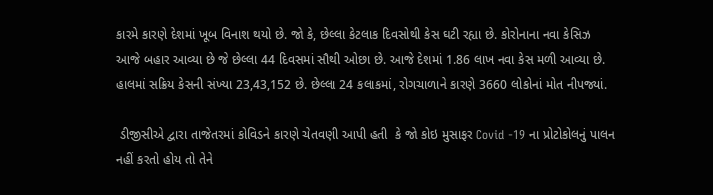કારમે કારણે દેશમાં ખૂબ વિનાશ થયો છે. જો કે, છેલ્લા કેટલાક દિવસોથી કેસ ઘટી રહ્યા છે. કોરોનાના નવા કેસિઝ આજે બહાર આવ્યા છે જે છેલ્લા 44 દિવસમાં સૌથી ઓછા છે. આજે દેશમાં 1.86 લાખ નવા કેસ મળી આવ્યા છે. હાલમાં સક્રિય કેસની સંખ્યા 23,43,152 છે. છેલ્લા 24 કલાકમાં, રોગચાળાને કારણે 3660 લોકોનાં મોત નીપજ્યાં.

 ડીજીસીએ દ્વારા તાજેતરમાં કોવિડને કારણે ચેતવણી આપી હતી  કે જો કોઇ મુસાફર Covid -19 ના પ્રોટોકોલનું પાલન નહીં કરતો હોય તો તેને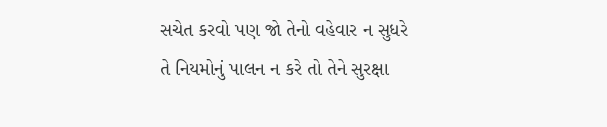સચેત કરવો પણ જો તેનો વહેવાર ન સુધરે તે નિયમોનું પાલન ન કરે તો તેને સુરક્ષા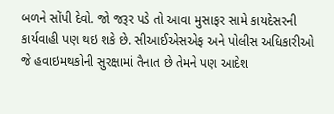બળને સોંપી દેવો. જો જરૂર પડે તો આવા મુસાફર સામે કાયદેસરની કાર્યવાહી પણ થઇ શકે છે. સીઆઈએસએફ અને પોલીસ અધિકારીઓ જે હવાઇમથકોની સુરક્ષામાં તૈનાત છે તેમને પણ આદેશ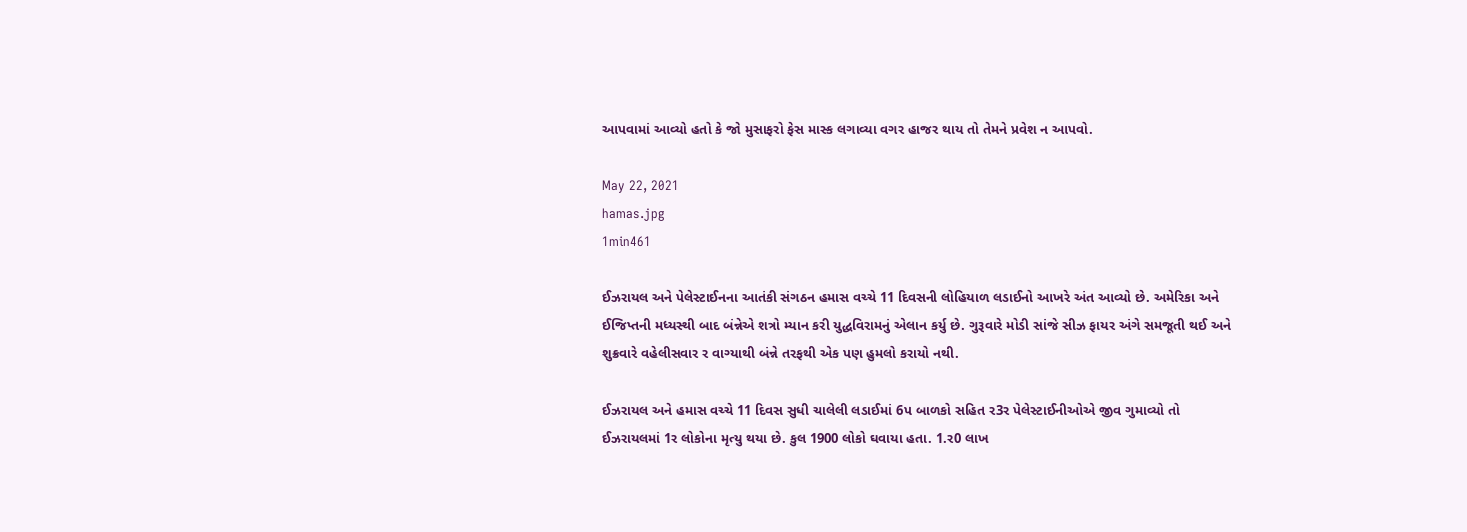આપવામાં આવ્યો હતો કે જો મુસાફરો ફેસ માસ્ક લગાવ્યા વગર હાજર થાય તો તેમને પ્રવેશ ન આપવો.

May 22, 2021
hamas.jpg
1min461

ઈઝરાયલ અને પેલેસ્ટાઈનના આતંકી સંગઠન હમાસ વચ્ચે 11 દિવસની લોહિયાળ લડાઈનો આખરે અંત આવ્યો છે. અમેરિકા અને ઈજિપ્તની મધ્યસ્થી બાદ બંન્નેએ શત્રો મ્યાન કરી યુદ્ધવિરામનું એલાન કર્યુ છે. ગુરૂવારે મોડી સાંજે સીઝ ફાયર અંગે સમજૂતી થઈ અને શુક્રવારે વહેલીસવાર ર વાગ્યાથી બંન્ને તરફથી એક પણ હુમલો કરાયો નથી.

ઈઝરાયલ અને હમાસ વચ્ચે 11 દિવસ સુધી ચાલેલી લડાઈમાં 6પ બાળકો સહિત ર3ર પેલેસ્ટાઈનીઓએ જીવ ગુમાવ્યો તો ઈઝરાયલમાં 1ર લોકોના મૃત્યુ થયા છે. કુલ 1900 લોકો ઘવાયા હતા. 1.ર0 લાખ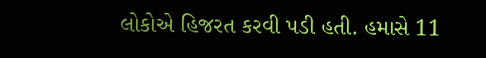લોકોએ હિજરત કરવી પડી હતી. હમાસે 11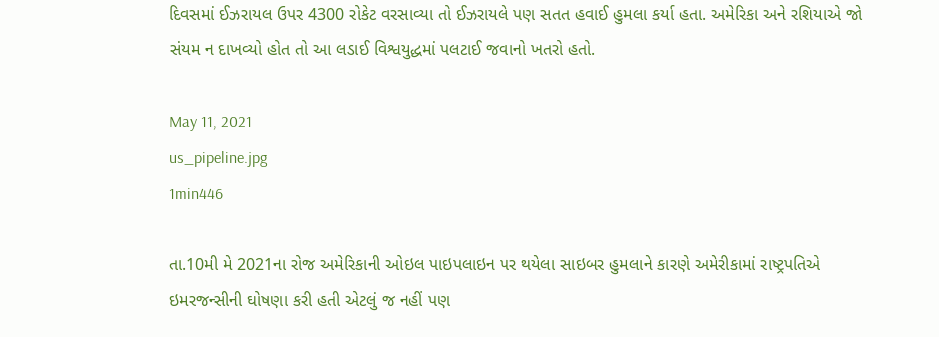દિવસમાં ઈઝરાયલ ઉપર 4300 રોકેટ વરસાવ્યા તો ઈઝરાયલે પણ સતત હવાઈ હુમલા કર્યા હતા. અમેરિકા અને રશિયાએ જો સંયમ ન દાખવ્યો હોત તો આ લડાઈ વિશ્વયુદ્ધમાં પલટાઈ જવાનો ખતરો હતો.

May 11, 2021
us_pipeline.jpg
1min446

તા.10મી મે 2021ના રોજ અમેરિકાની ઓઇલ પાઇપલાઇન પર થયેલા સાઇબર હુમલાને કારણે અમેરીકામાં રાષ્ટ્રપતિએ ઇમરજન્સીની ઘોષણા કરી હતી એટલું જ નહીં પણ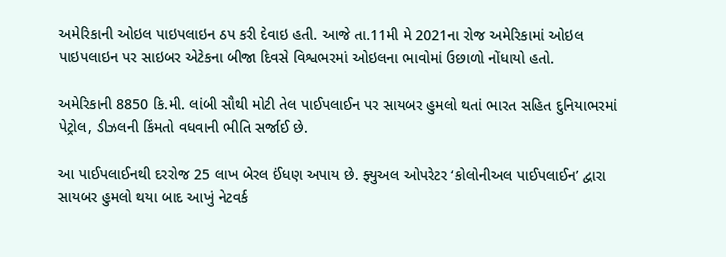અમેરિકાની ઓઇલ પાઇપલાઇન ઠપ કરી દેવાઇ હતી. આજે તા.11મી મે 2021ના રોજ અમેરિકામાં ઓઇલ પાઇપલાઇન પર સાઇબર એટેકના બીજા દિવસે વિશ્વભરમાં ઓઇલના ભાવોમાં ઉછાળો નોંધાયો હતો.

અમેરિકાની 8850 કિ.મી. લાંબી સૌથી મોટી તેલ પાઈપલાઈન પર સાયબર હુમલો થતાં ભારત સહિત દુનિયાભરમાં પેટ્રોલ, ડીઝલની કિંમતો વધવાની ભીતિ સર્જાઈ છે.

આ પાઈપલાઈનથી દરરોજ 25 લાખ બેરલ ઈંધણ અપાય છે. ફ્યુઅલ ઓપરેટર ‘કોલોનીઅલ પાઈપલાઈન’ દ્વારા સાયબર હુમલો થયા બાદ આખું નેટવર્ક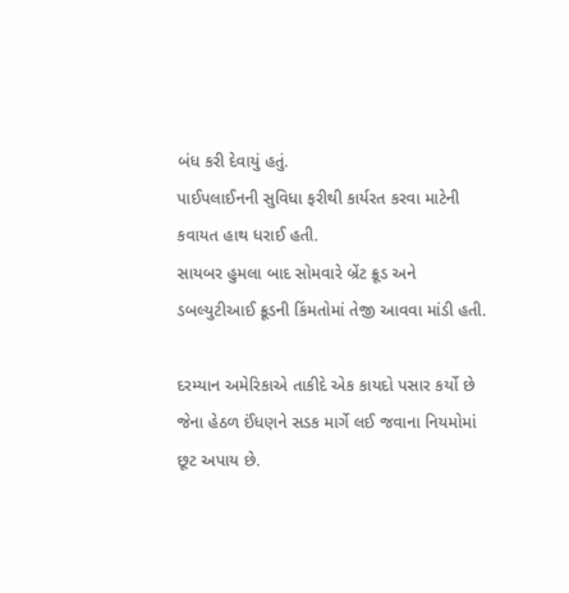બંધ કરી દેવાયું હતું.
પાઈપલાઈનની સુવિધા ફરીથી કાર્યરત કરવા માટેની કવાયત હાથ ધરાઈ હતી.
સાયબર હુમલા બાદ સોમવારે બ્રેંટ ક્રૂડ અને ડબલ્યુટીઆઈ ક્રૂડની કિંમતોમાં તેજી આવવા માંડી હતી.

દરમ્યાન અમેરિકાએ તાકીદે એક કાયદો પસાર કર્યો છે જેના હેઠળ ઈંધણને સડક માર્ગે લઈ જવાના નિયમોમાં છૂટ અપાય છે.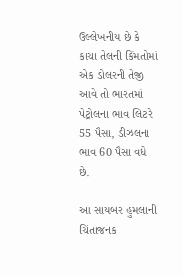ઉલ્લેખનીય છે કે કાચા તેલની કિંમતોમાં એક ડોલરની તેજી આવે તો ભારતમાં પેટ્રોલના ભાવ લિટરે 55 પૈસા, ડીઝલના ભાવ 60 પૈસા વધે છે.

આ સાયબર હુમલાની ચિંતાજનક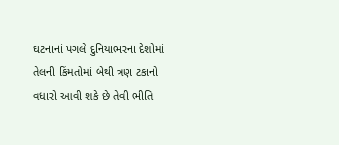ઘટનાનાં પગલે દુનિયાભરના દેશોમાં તેલની કિંમતોમાં બેથી ત્રણ ટકાનો વધારો આવી શકે છે તેવી ભીતિ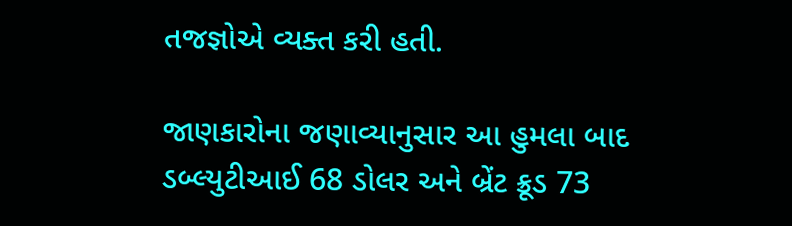તજજ્ઞોએ વ્યક્ત કરી હતી.

જાણકારોના જણાવ્યાનુસાર આ હુમલા બાદ ડબ્લ્યુટીઆઈ 68 ડોલર અને બ્રેંટ ક્રૂડ 73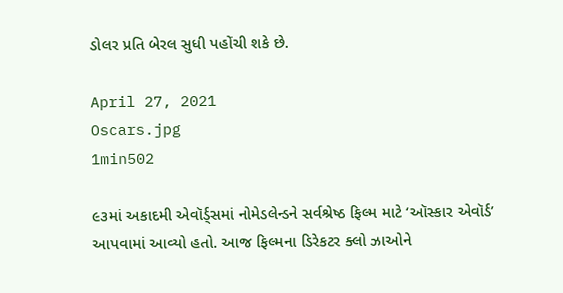ડોલર પ્રતિ બેરલ સુધી પહોંચી શકે છે.

April 27, 2021
Oscars.jpg
1min502

૯૩માં અકાદમી એવૉર્ડ્સમાં નોમેડલેન્ડને સર્વશ્રેષ્ઠ ફિલ્મ માટે ‘ઑસ્કાર એવૉર્ડ’ આપવામાં આવ્યો હતો. આજ ફિલ્મના ડિરેકટર ક્લો ઝાઓને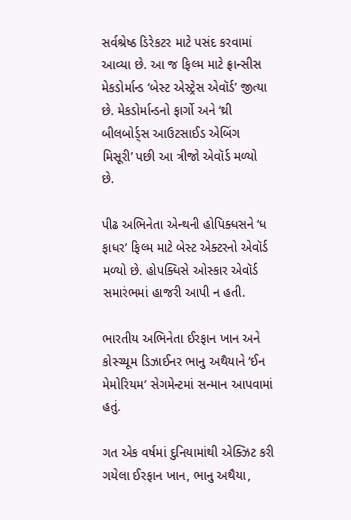સર્વશ્રેષ્ઠ ડિરેકટર માટે પસંદ કરવામાં આવ્યા છે. આ જ ફિલ્મ માટે ફ્રાન્સીસ મેકડોર્માન્ડ ‘બેસ્ટ એસ્ટ્રેસ એવૉર્ડ’ જીત્યા છે. મેકડોર્માન્ડનો ફાર્ગો અને ‘થ્રી બીલબોર્ડ્સ આઉટસાઈડ એબિંગ મિસૂરી’ પછી આ ત્રીજો એવૉર્ડ મળ્યો છે.

પીઢ અભિનેતા એન્થની હોપિક્ધસને ‘ધ ફાધર’ ફિલ્મ માટે બેસ્ટ એક્ટરનો એવૉર્ડ મળ્યો છે. હોપક્ધિસે ઓસ્કાર એવૉર્ડ સમારંભમાં હાજરી આપી ન હતી.

ભારતીય અભિનેતા ઈરફાન ખાન અને કોસ્ચ્યૂમ ડિઝાઈનર ભાનુ અથૈયાને ‘ઈન મેમોરિયમ’ સેગમેન્ટમાં સન્માન આપવામાં હતું.

ગત એક વર્ષમાં દુનિયામાંથી એક્ઝિટ કરી ગયેલા ઈરફાન ખાન, ભાનુ અથૈયા,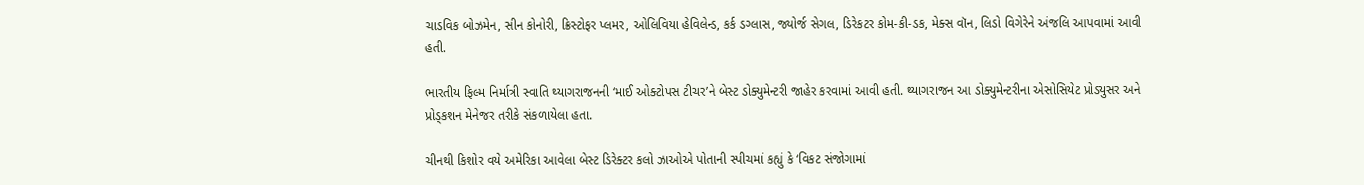ચાડવિક બોઝમેન, સીન કોનોરી, ક્રિસ્ટોફર પ્લમર, ઓલિવિયા હેવિલેન્ડ, કર્ક ડગ્લાસ, જ્યોર્જ સેગલ, ડિરેકટર કોમ-કી-ડક, મેક્સ વૉન, લિડો વિગેરેને અંજલિ આપવામાં આવી હતી.

ભારતીય ફિલ્મ નિર્માત્રી સ્વાતિ થ્યાગરાજનની ‘માઈ ઓક્ટોપસ ટીચર’ને બેસ્ટ ડોક્યુમેન્ટરી જાહેર કરવામાં આવી હતી. થ્યાગરાજન આ ડોક્યુમેન્ટરીના એસોસિયેટ પ્રોડ્યુસર અને પ્રોડ્કશન મેનેજર તરીકે સંકળાયેલા હતા.

ચીનથી કિશોર વયે અમેરિકા આવેલા બેસ્ટ ડિરેક્ટર કલો ઝાઓએ પોતાની સ્પીચમાં કહ્યું કે ‘વિકટ સંજોગામાં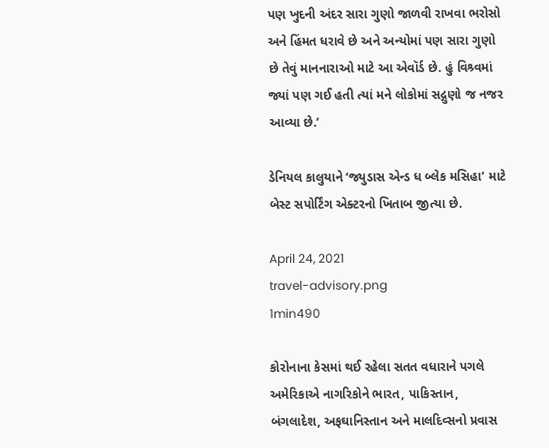પણ ખુદની અંદર સારા ગુણો જાળવી રાખવા ભરોસો અને હિંમત ધરાવે છે અને અન્યોમાં પણ સારા ગુણો છે તેવું માનનારાઓ માટે આ એવૉર્ડ છે. હું વિશ્ર્વમાં જ્યાં પણ ગઈ હતી ત્યાં મને લોકોમાં સદ્ગુણો જ નજર આવ્યા છે.’

ડેનિયલ કાલુયાને ‘જ્યુડાસ એન્ડ ધ બ્લેક મસિહા’ માટે બેસ્ટ સપોર્ટિંગ એક્ટરનો ખિતાબ જીત્યા છે.

April 24, 2021
travel-advisory.png
1min490

કોરોનાના કેસમાં થઈ રહેલા સતત વધારાને પગલે અમેરિકાએ નાગરિકોને ભારત, પાકિસ્તાન, બંગલાદેશ, અફઘાનિસ્તાન અને માલદિવ્સનો પ્રવાસ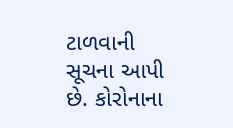ટાળવાની સૂચના આપી છે. કોરોનાના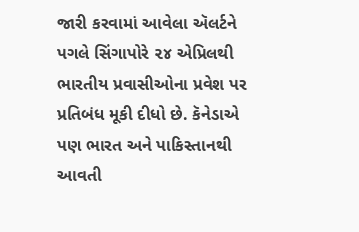જારી કરવામાં આવેલા ઍલર્ટને પગલે સિંગાપોરે ૨૪ એપ્રિલથી ભારતીય પ્રવાસીઓના પ્રવેશ પર પ્રતિબંધ મૂકી દીધો છે. કૅનેડાએ પણ ભારત અને પાકિસ્તાનથી આવતી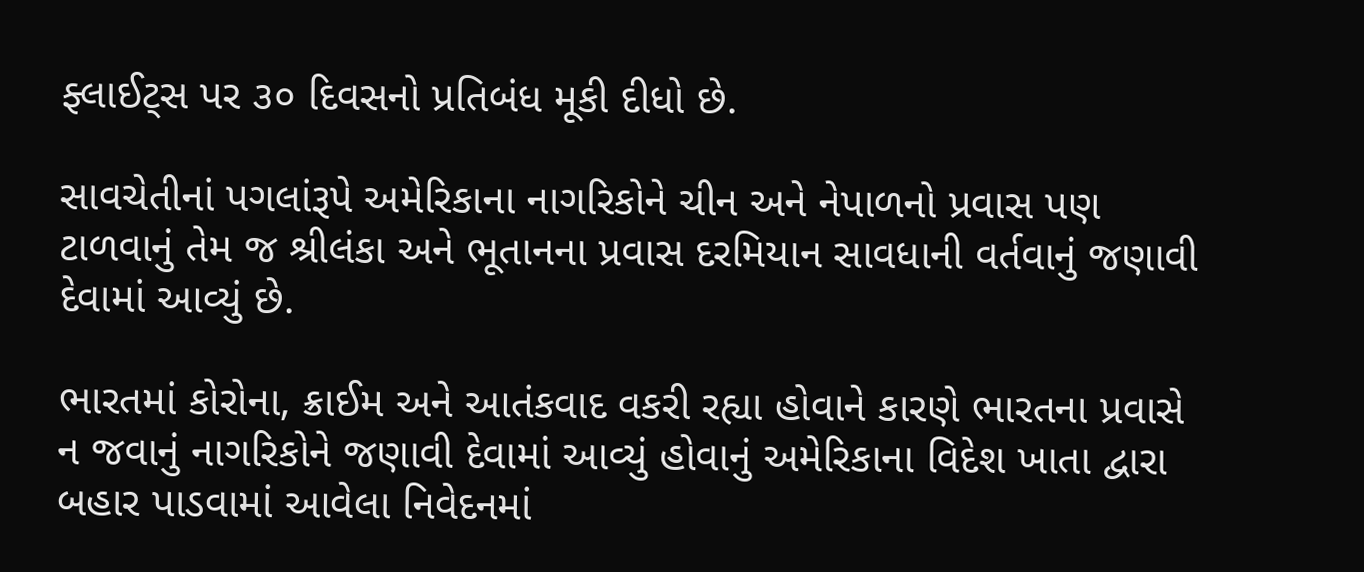ફ્લાઈટ્સ પર ૩૦ દિવસનો પ્રતિબંધ મૂકી દીધો છે.

સાવચેતીનાં પગલાંરૂપે અમેરિકાના નાગરિકોને ચીન અને નેપાળનો પ્રવાસ પણ ટાળવાનું તેમ જ શ્રીલંકા અને ભૂતાનના પ્રવાસ દરમિયાન સાવધાની વર્તવાનું જણાવી દેવામાં આવ્યું છે.

ભારતમાં કોરોના, ક્રાઈમ અને આતંકવાદ વકરી રહ્યા હોવાને કારણે ભારતના પ્રવાસે ન જવાનું નાગરિકોને જણાવી દેવામાં આવ્યું હોવાનું અમેરિકાના વિદેશ ખાતા દ્વારા બહાર પાડવામાં આવેલા નિવેદનમાં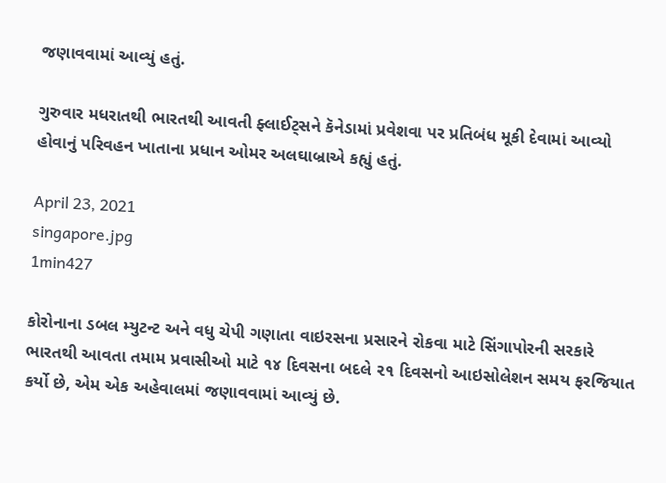જણાવવામાં આવ્યું હતું.

ગુરુવાર મધરાતથી ભારતથી આવતી ફ્લાઈટ્સને કૅનેડામાં પ્રવેશવા પર પ્રતિબંધ મૂકી દેવામાં આવ્યો હોવાનું પરિવહન ખાતાના પ્રધાન ઓમર અલઘાબ્રાએ કહ્યું હતું.

April 23, 2021
singapore.jpg
1min427

કોરોનાના ડબલ મ્યુટન્ટ અને વધુ ચેપી ગણાતા વાઇરસના પ્રસારને રોકવા માટે સિંગાપોરની સરકારે ભારતથી આવતા તમામ પ્રવાસીઓ માટે ૧૪ દિવસના બદલે ૨૧ દિવસનો આઇસોલેશન સમય ફરજિયાત કર્યો છે, એમ એક અહેવાલમાં જણાવવામાં આવ્યું છે.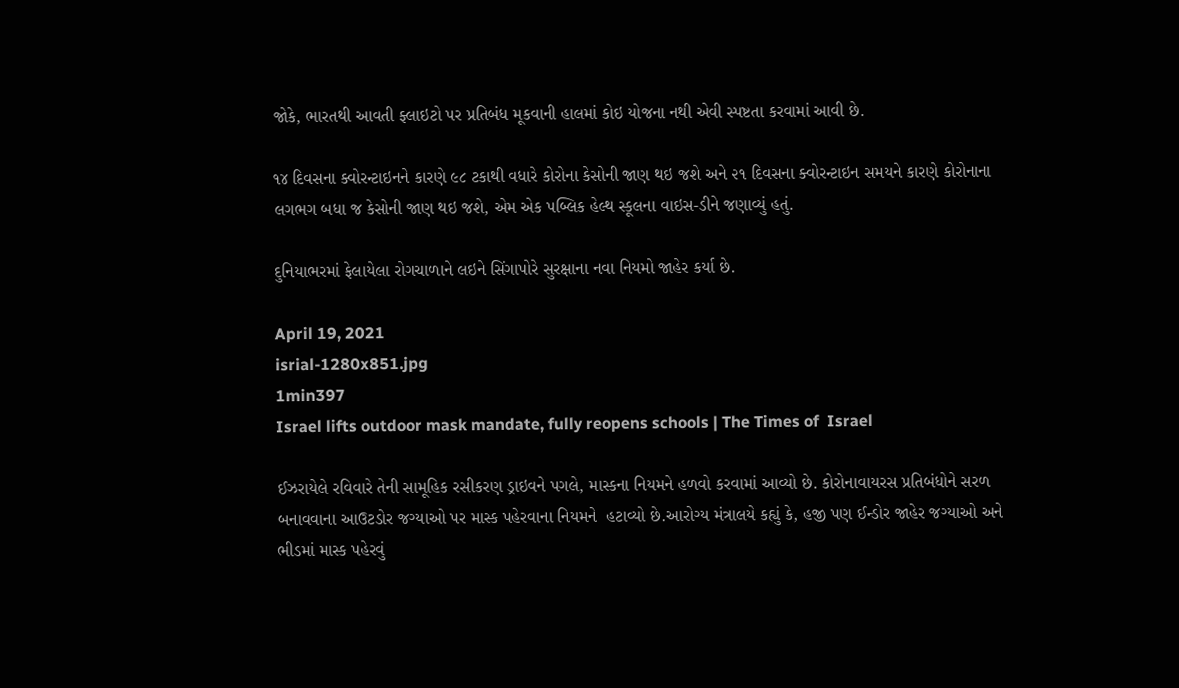જોકે, ભારતથી આવતી ફ્લાઇટો પર પ્રતિબંધ મૂકવાની હાલમાં કોઇ યોજના નથી એવી સ્પષ્ટતા કરવામાં આવી છે.

૧૪ દિવસના ક્વોરન્ટાઇનને કારણે ૯૮ ટકાથી વધારે કોરોના કેસોની જાણ થઇ જશે અને ૨૧ દિવસના ક્વોરન્ટાઇન સમયને કારણે કોરોનાના લગભગ બધા જ કેસોની જાણ થઇ જશે, એમ એક પબ્લિક હેલ્થ સ્કૂલના વાઇસ-ડીને જણાવ્યું હતું.

દુનિયાભરમાં ફેલાયેલા રોગચાળાને લઇને સિંગાપોરે સુરક્ષાના નવા નિયમો જાહેર કર્યા છે.

April 19, 2021
isrial-1280x851.jpg
1min397
Israel lifts outdoor mask mandate, fully reopens schools | The Times of  Israel

ઈઝરાયેલે રવિવારે તેની સામૂહિક રસીકરણ ડ્રાઇવને પગલે, માસ્કના નિયમને હળવો કરવામાં આવ્યો છે. કોરોનાવાયરસ પ્રતિબંધોને સરળ બનાવવાના આઉટડોર જગ્યાઓ પર માસ્ક પહેરવાના નિયમને  હટાવ્યો છે.આરોગ્ય મંત્રાલયે કહ્યું કે, હજી પણ ઈન્ડોર જાહેર જગ્યાઓ અને ભીડમાં માસ્ક પહેરવું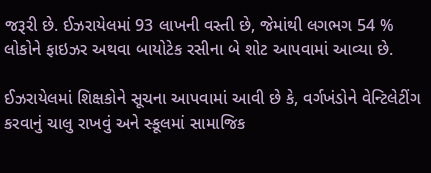જરૂરી છે. ઈઝરાયેલમાં 93 લાખની વસ્તી છે, જેમાંથી લગભગ 54 % લોકોને ફાઇઝર અથવા બાયોટેક રસીના બે શોટ આપવામાં આવ્યા છે.

ઈઝરાયેલમાં શિક્ષકોને સૂચના આપવામાં આવી છે કે, વર્ગખંડોને વેન્ટિલેટીંગ કરવાનું ચાલુ રાખવું અને સ્કૂલમાં સામાજિક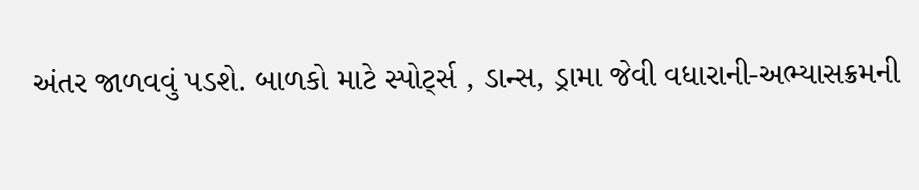અંતર જાળવવું પડશે. બાળકો માટે સ્પોર્ટ્સ , ડાન્સ, ડ્રામા જેવી વધારાની-અભ્યાસક્રમની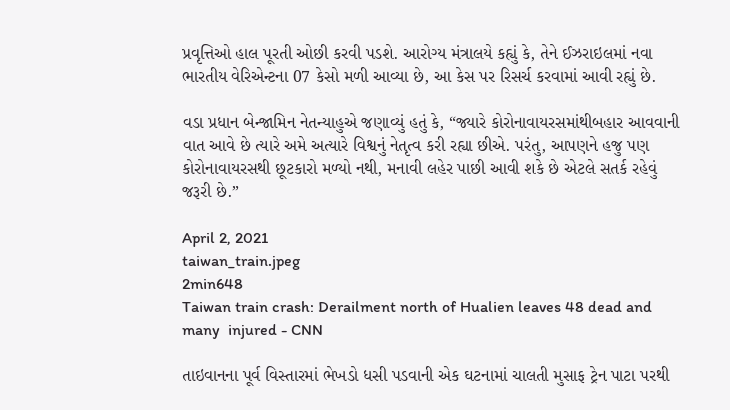પ્રવૃત્તિઓ હાલ પૂરતી ઓછી કરવી પડશે. આરોગ્ય મંત્રાલયે કહ્યું કે, તેને ઈઝરાઇલમાં નવા ભારતીય વેરિએન્ટના 07 કેસો મળી આવ્યા છે, આ કેસ પર રિસર્ચ કરવામાં આવી રહ્યું છે.

વડા પ્રધાન બેન્જામિન નેતન્યાહુએ જણાવ્યું હતું કે, “જ્યારે કોરોનાવાયરસમાંથીબહાર આવવાની વાત આવે છે ત્યારે અમે અત્યારે વિશ્વનું નેતૃત્વ કરી રહ્યા છીએ. પરંતુ, આપણને હજુ પણ કોરોનાવાયરસથી છૂટકારો મળ્યો નથી, મનાવી લહેર પાછી આવી શકે છે એટલે સતર્ક રહેવું જરૂરી છે.”

April 2, 2021
taiwan_train.jpeg
2min648
Taiwan train crash: Derailment north of Hualien leaves 48 dead and many  injured - CNN

તાઇવાનના પૂર્વ વિસ્તારમાં ભેખડો ધસી પડવાની એક ઘટનામાં ચાલતી મુસાફ ટ્રેન પાટા પરથી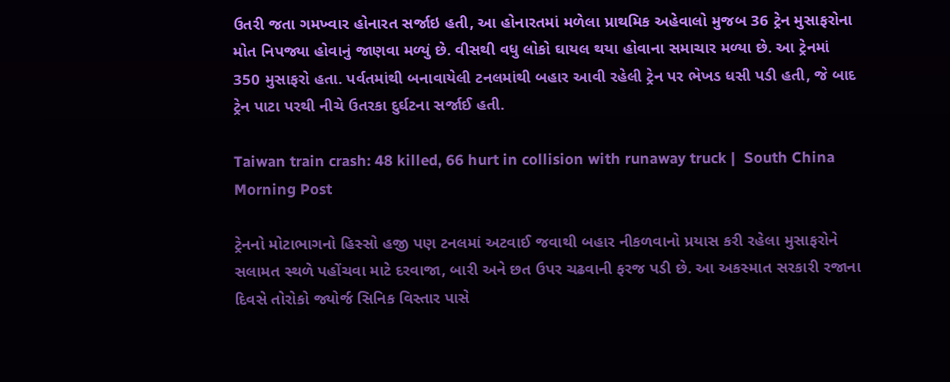ઉતરી જતા ગમખ્વાર હોનારત સર્જાઇ હતી, આ હોનારતમાં મળેલા પ્રાથમિક અહેવાલો મુજબ 36 ટ્રેન મુસાફરોના મોત નિપજ્યા હોવાનું જાણવા મળ્યું છે. વીસથી વધુ લોકો ઘાયલ થયા હોવાના સમાચાર મળ્યા છે. આ ટ્રેનમાં 350 મુસાફરો હતા. પર્વતમાંથી બનાવાયેલી ટનલમાંથી બહાર આવી રહેલી ટ્રેન પર ભેખડ ધસી પડી હતી, જે બાદ ટ્રેન પાટા પરથી નીચે ઉતરકા દુર્ઘટના સર્જાઈ હતી.

Taiwan train crash: 48 killed, 66 hurt in collision with runaway truck |  South China Morning Post

ટ્રેનનો મોટાભાગનો હિસ્સો હજી પણ ટનલમાં અટવાઈ જવાથી બહાર નીકળવાનો પ્રયાસ કરી રહેલા મુસાફરોને સલામત સ્થળે પહોંચવા માટે દરવાજા, બારી અને છત ઉપર ચઢવાની ફરજ પડી છે. આ અકસ્માત સરકારી રજાના દિવસે તોરોકો જ્યોર્જ સિનિક વિસ્તાર પાસે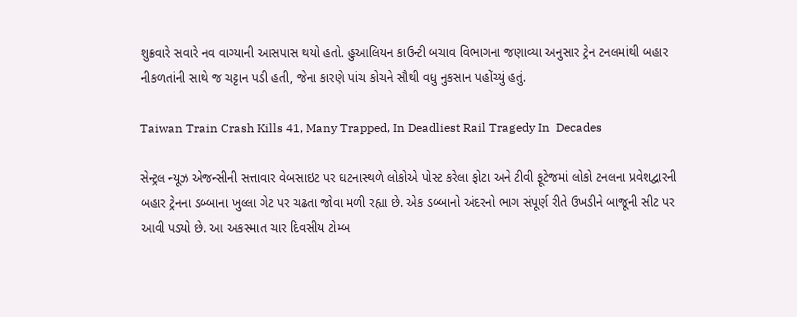શુક્રવારે સવારે નવ વાગ્યાની આસપાસ થયો હતો. હુઆલિયન કાઉન્ટી બચાવ વિભાગના જણાવ્યા અનુસાર ટ્રેન ટનલમાંથી બહાર નીકળતાંની સાથે જ ચટ્ટાન પડી હતી, જેના કારણે પાંચ કોચને સૌથી વધુ નુકસાન પહોંચ્યું હતું.

Taiwan Train Crash Kills 41, Many Trapped, In Deadliest Rail Tragedy In  Decades

સેન્ટ્રલ ન્યૂઝ એજન્સીની સત્તાવાર વેબસાઇટ પર ઘટનાસ્થળે લોકોએ પોસ્ટ કરેલા ફોટા અને ટીવી ફૂટેજમાં લોકો ટનલના પ્રવેશદ્વારની બહાર ટ્રેનના ડબ્બાના ખુલ્લા ગેટ પર ચઢતા જોવા મળી રહ્યા છે. એક ડબ્બાનો અંદરનો ભાગ સંપૂર્ણ રીતે ઉખડીને બાજૂની સીટ પર આવી પડ્યો છે. આ અકસ્માત ચાર દિવસીય ટોમ્બ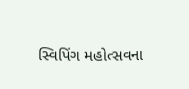સ્વિપિંગ મહોત્સવના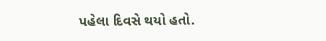પહેલા દિવસે થયો હતો.